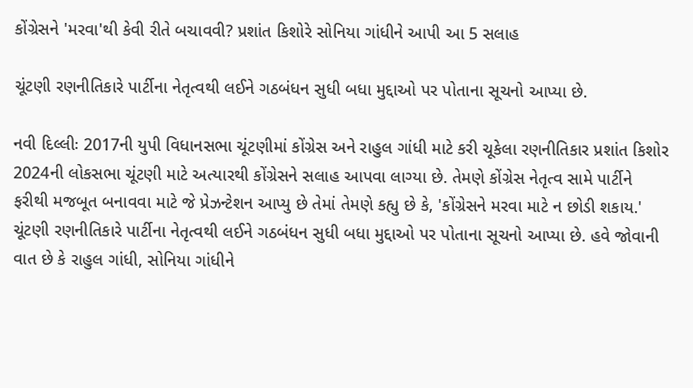કોંગ્રેસને 'મરવા'થી કેવી રીતે બચાવવી? પ્રશાંત કિશોરે સોનિયા ગાંધીને આપી આ 5 સલાહ

ચૂંટણી રણનીતિકારે પાર્ટીના નેતૃત્વથી લઈને ગઠબંધન સુધી બધા મુદ્દાઓ પર પોતાના સૂચનો આપ્યા છે.

નવી દિલ્લીઃ 2017ની યુપી વિધાનસભા ચૂંટણીમાં કોંગ્રેસ અને રાહુલ ગાંધી માટે કરી ચૂકેલા રણનીતિકાર પ્રશાંત કિશોર 2024ની લોકસભા ચૂંટણી માટે અત્યારથી કોંગ્રેસને સલાહ આપવા લાગ્યા છે. તેમણે કોંગ્રેસ નેતૃત્વ સામે પાર્ટીને ફરીથી મજબૂત બનાવવા માટે જે પ્રેઝન્ટેશન આપ્યુ છે તેમાં તેમણે કહ્યુ છે કે, 'કોંગ્રેસને મરવા માટે ન છોડી શકાય.' ચૂંટણી રણનીતિકારે પાર્ટીના નેતૃત્વથી લઈને ગઠબંધન સુધી બધા મુદ્દાઓ પર પોતાના સૂચનો આપ્યા છે. હવે જોવાની વાત છે કે રાહુલ ગાંધી, સોનિયા ગાંધીને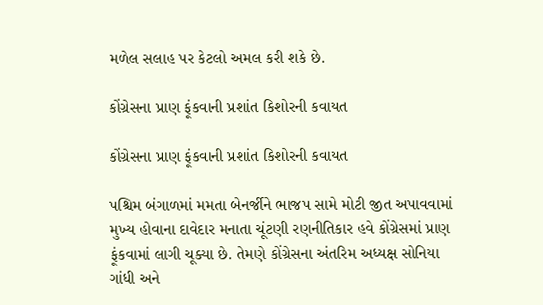મળેલ સલાહ પર કેટલો અમલ કરી શકે છે.

કોંગ્રેસના પ્રાણ ફૂંકવાની પ્રશાંત કિશોરની કવાયત

કોંગ્રેસના પ્રાણ ફૂંકવાની પ્રશાંત કિશોરની કવાયત

પશ્ચિમ બંગાળમાં મમતા બેનર્જીને ભાજપ સામે મોટી જીત અપાવવામાં મુખ્ય હોવાના દાવેદાર મનાતા ચૂંટણી રણનીતિકાર હવે કોંગ્રેસમાં પ્રાણ ફૂંકવામાં લાગી ચૂક્યા છે. તેમણે કોંગ્રેસના અંતરિમ અધ્યક્ષ સોનિયા ગાંધી અને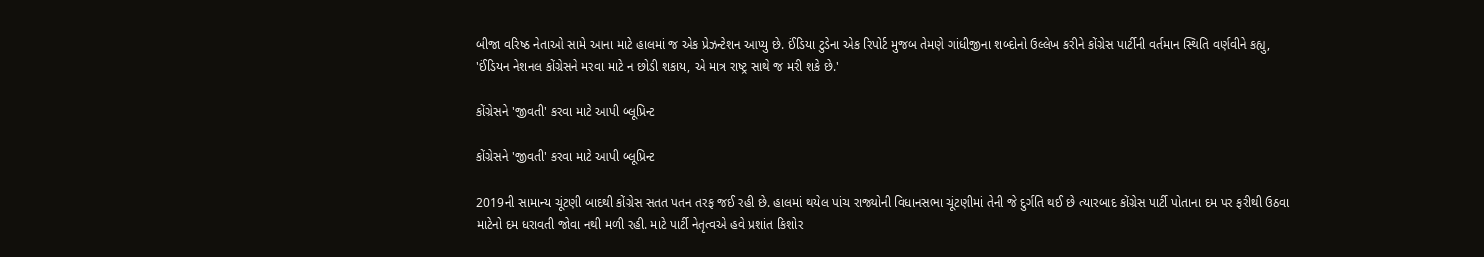બીજા વરિષ્ઠ નેતાઓ સામે આના માટે હાલમાં જ એક પ્રેઝન્ટેશન આપ્યુ છે. ઈંડિયા ટુડેના એક રિપોર્ટ મુજબ તેમણે ગાંધીજીના શબ્દોનો ઉલ્લેખ કરીને કોંગ્રેસ પાર્ટીની વર્તમાન સ્થિતિ વર્ણવીને કહ્યુ, 'ઈંડિયન નેશનલ કોંગ્રેસને મરવા માટે ન છોડી શકાય, એ માત્ર રાષ્ટ્ર સાથે જ મરી શકે છે.'

કોંગ્રેસને 'જીવતી' કરવા માટે આપી બ્લૂપ્રિન્ટ

કોંગ્રેસને 'જીવતી' કરવા માટે આપી બ્લૂપ્રિન્ટ

2019ની સામાન્ય ચૂંટણી બાદથી કોંગ્રેસ સતત પતન તરફ જઈ રહી છે. હાલમાં થયેલ પાંચ રાજ્યોની વિધાનસભા ચૂંટણીમાં તેની જે દુર્ગતિ થઈ છે ત્યારબાદ કોંગ્રેસ પાર્ટી પોતાના દમ પર ફરીથી ઉઠવા માટેનો દમ ધરાવતી જોવા નથી મળી રહી. માટે પાર્ટી નેતૃત્વએ હવે પ્રશાંત કિશોર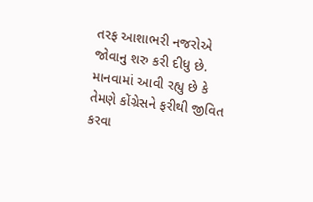તરફ આશાભરી નજરોએ જોવાનુ શરુ કરી દીધુ છે. માનવામાં આવી રહ્યુ છે કે તેમણે કોંગ્રેસને ફરીથી જીવિત કરવા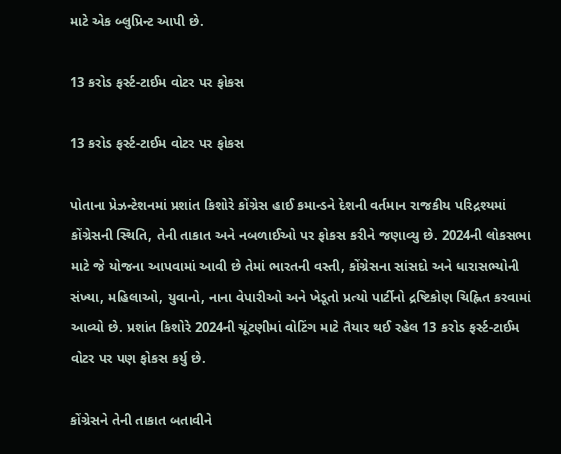માટે એક બ્લુપ્રિન્ટ આપી છે.

13 કરોડ ફર્સ્ટ-ટાઈમ વોટર પર ફોકસ

13 કરોડ ફર્સ્ટ-ટાઈમ વોટર પર ફોકસ

પોતાના પ્રેઝન્ટેશનમાં પ્રશાંત કિશોરે કોંગ્રેસ હાઈ કમાન્ડને દેશની વર્તમાન રાજકીય પરિદ્રશ્યમાં કોંગ્રેસની સ્થિતિ, તેની તાકાત અને નબળાઈઓ પર ફોકસ કરીને જણાવ્યુ છે. 2024ની લોકસભા માટે જે યોજના આપવામાં આવી છે તેમાં ભારતની વસ્તી, કોંગ્રેસના સાંસદો અને ધારાસભ્યોની સંખ્યા, મહિલાઓ, યુવાનો, નાના વેપારીઓ અને ખેડૂતો પ્રત્યો પાર્ટીનો દ્રષ્ટિકોણ ચિહ્નિત કરવામાં આવ્યો છે. પ્રશાંત કિશોરે 2024ની ચૂંટણીમાં વોટિંગ માટે તૈયાર થઈ રહેલ 13 કરોડ ફર્સ્ટ-ટાઈમ વોટર પર પણ ફોકસ કર્યુ છે.

કોંગ્રેસને તેની તાકાત બતાવીને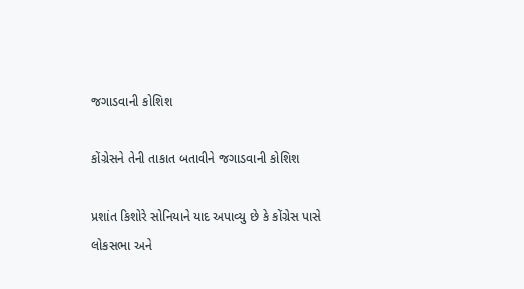જગાડવાની કોશિશ

કોંગ્રેસને તેની તાકાત બતાવીને જગાડવાની કોશિશ

પ્રશાંત કિશોરે સોનિયાને યાદ અપાવ્યુ છે કે કોંગ્રેસ પાસે લોકસભા અને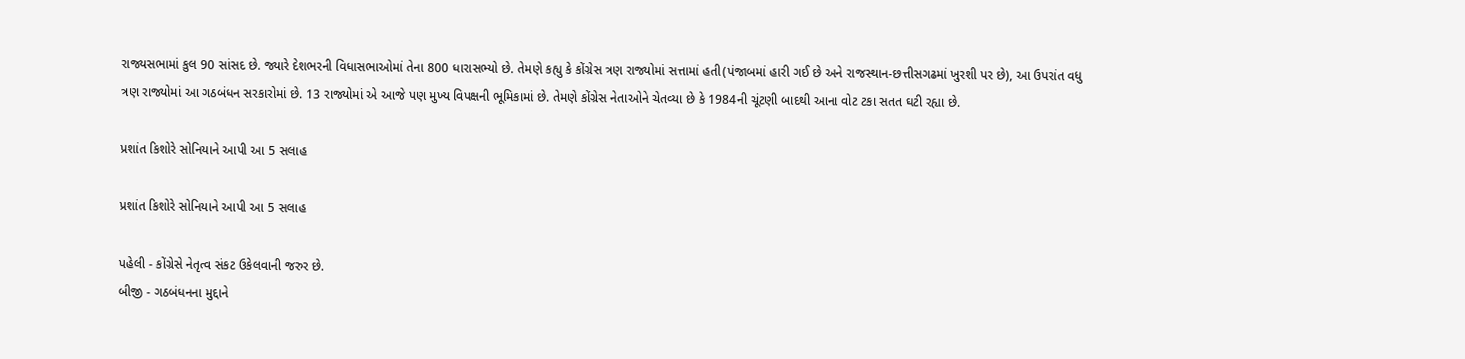રાજ્યસભામાં કુલ 90 સાંસદ છે. જ્યારે દેશભરની વિધાસભાઓમાં તેના 800 ધારાસભ્યો છે. તેમણે કહ્યુ કે કોંગ્રેસ ત્રણ રાજ્યોમાં સત્તામાં હતી(પંજાબમાં હારી ગઈ છે અને રાજસ્થાન-છત્તીસગઢમાં ખુરશી પર છે), આ ઉપરાંત વધુ ત્રણ રાજ્યોમાં આ ગઠબંધન સરકારોમાં છે. 13 રાજ્યોમાં એ આજે પણ મુખ્ય વિપક્ષની ભૂમિકામાં છે. તેમણે કોંગ્રેસ નેતાઓને ચેતવ્યા છે કે 1984ની ચૂંટણી બાદથી આના વોટ ટકા સતત ઘટી રહ્યા છે.

પ્રશાંત કિશોરે સોનિયાને આપી આ 5 સલાહ

પ્રશાંત કિશોરે સોનિયાને આપી આ 5 સલાહ

પહેલી - કોંગ્રેસે નેતૃત્વ સંકટ ઉકેલવાની જરુર છે.
બીજી - ગઠબંધનના મુદ્દાને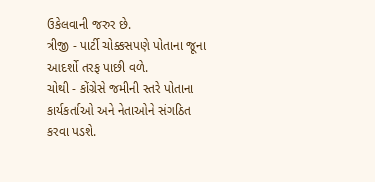ઉકેલવાની જરુર છે.
ત્રીજી - પાર્ટી ચોક્કસપણે પોતાના જૂના આદર્શો તરફ પાછી વળે.
ચોથી - કોંગ્રેસે જમીની સ્તરે પોતાના કાર્યકર્તાઓ અને નેતાઓને સંગઠિત કરવા પડશે.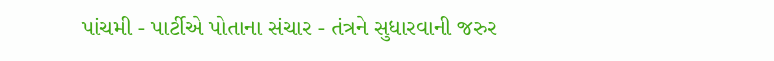પાંચમી - પાર્ટીએ પોતાના સંચાર - તંત્રને સુધારવાની જરુર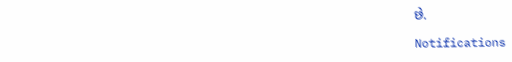છે.

Notifications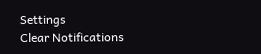Settings
Clear Notifications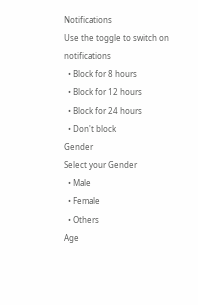Notifications
Use the toggle to switch on notifications
  • Block for 8 hours
  • Block for 12 hours
  • Block for 24 hours
  • Don't block
Gender
Select your Gender
  • Male
  • Female
  • Others
Age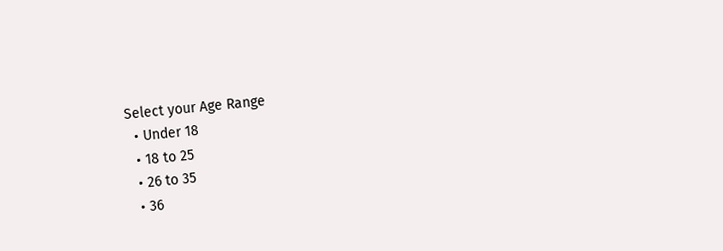Select your Age Range
  • Under 18
  • 18 to 25
  • 26 to 35
  • 36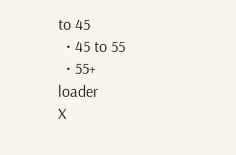to 45
  • 45 to 55
  • 55+
loader
X